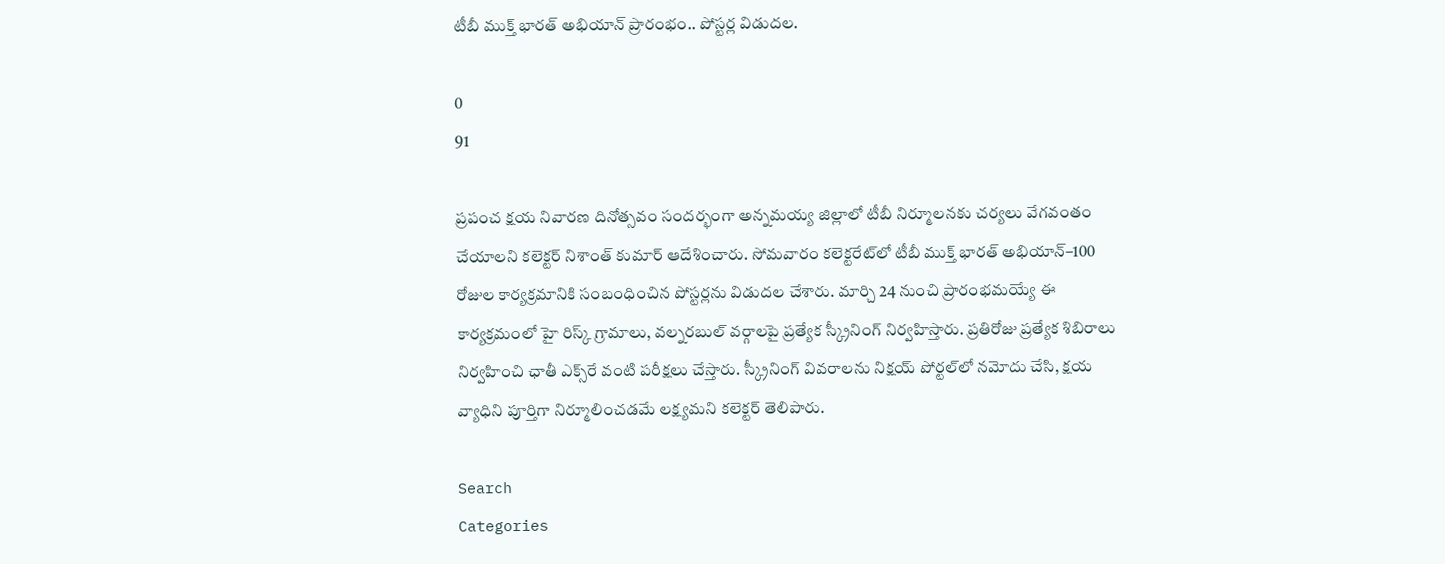టీబీ ముక్త్ భారత్ అభియాన్ ప్రారంభం.. పోస్టర్ల విడుదల.

0
91

ప్రపంచ క్షయ నివారణ దినోత్సవం సందర్భంగా అన్నమయ్య జిల్లాలో టీబీ నిర్మూలనకు చర్యలు వేగవంతం చేయాలని కలెక్టర్ నిశాంత్ కుమార్ ఆదేశించారు. సోమవారం కలెక్టరేట్‌లో టీబీ ముక్త్ భారత్ అభియాన్–100 రోజుల కార్యక్రమానికి సంబంధించిన పోస్టర్లను విడుదల చేశారు. మార్చి 24 నుంచి ప్రారంభమయ్యే ఈ కార్యక్రమంలో హై రిస్క్ గ్రామాలు, వల్నరబుల్ వర్గాలపై ప్రత్యేక స్క్రీనింగ్ నిర్వహిస్తారు. ప్రతిరోజు ప్రత్యేక శిబిరాలు నిర్వహించి ఛాతీ ఎక్స్‌రే వంటి పరీక్షలు చేస్తారు. స్క్రీనింగ్ వివరాలను నిక్షయ్ పోర్టల్‌లో నమోదు చేసి, క్షయ వ్యాధిని పూర్తిగా నిర్మూలించడమే లక్ష్యమని కలెక్టర్ తెలిపారు.

Search
Categories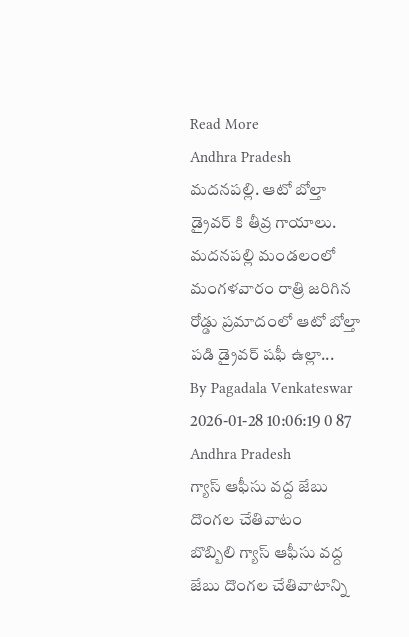Read More
Andhra Pradesh
మదనపల్లి. ఆటో బోల్తా డ్రైవర్ కి తీవ్ర గాయాలు.
మదనపల్లి మండలంలో మంగళవారం రాత్రి జరిగిన రోడ్డు ప్రమాదంలో ఆటో బోల్తా పడి డ్రైవర్‌ షఫీ ఉల్లా...
By Pagadala Venkateswar 2026-01-28 10:06:19 0 87
Andhra Pradesh
గ్యాస్ ఆఫీసు వద్ద జేబు దొంగల చేతివాటం
బొబ్బిలి గ్యాస్ ఆఫీసు వద్ద జేబు దొంగల చేతివాటాన్ని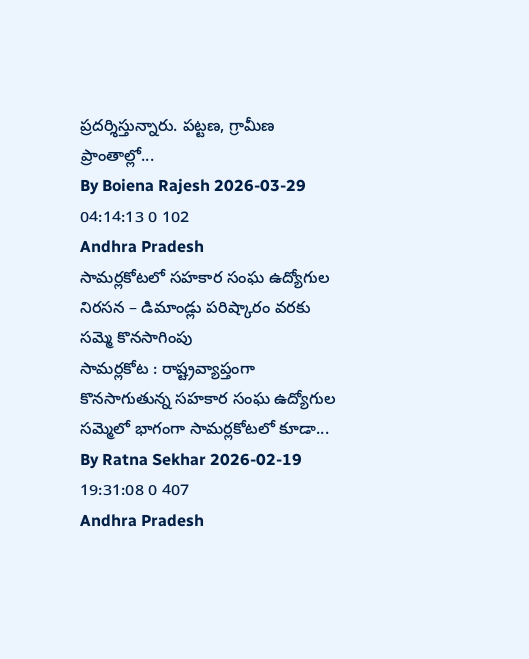ప్రదర్శిస్తున్నారు. పట్టణ, గ్రామీణ ప్రాంతాల్లో...
By Boiena Rajesh 2026-03-29 04:14:13 0 102
Andhra Pradesh
సామర్లకోటలో సహకార సంఘ ఉద్యోగుల నిరసన – డిమాండ్లు పరిష్కారం వరకు సమ్మె కొనసాగింపు
సామర్లకోట : రాష్ట్రవ్యాప్తంగా కొనసాగుతున్న సహకార సంఘ ఉద్యోగుల సమ్మెలో భాగంగా సామర్లకోటలో కూడా...
By Ratna Sekhar 2026-02-19 19:31:08 0 407
Andhra Pradesh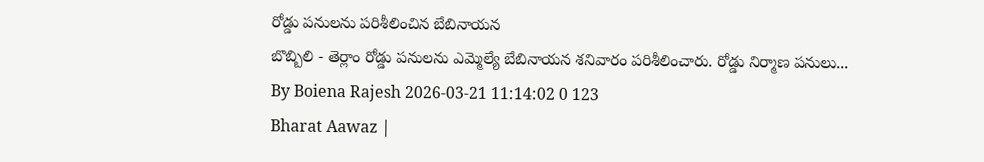రోడ్డు పనులను పరిశీలించిన బేబినాయన
బొబ్బిలి - తెర్లాం రోడ్డు పనులను ఎమ్మెల్యే బేబినాయన శనివారం పరిశీలించారు. రోడ్డు నిర్మాణ పనులు...
By Boiena Rajesh 2026-03-21 11:14:02 0 123
Bharat Aawaz |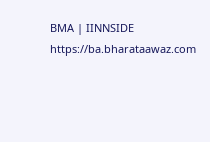BMA | IINNSIDE https://ba.bharataawaz.com